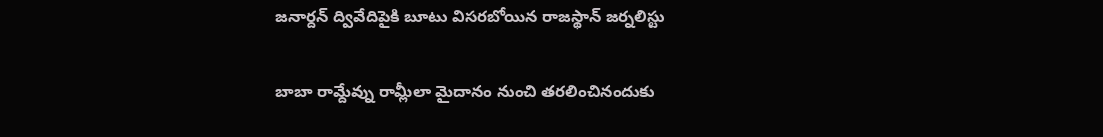జనార్దన్ ద్వివేదిపైకి బూటు విసరబోయిన రాజస్థాన్ జర్నలిస్టు

బాబా రామ్దేవ్ను రామ్లీలా మైదానం నుంచి తరలించినందుకు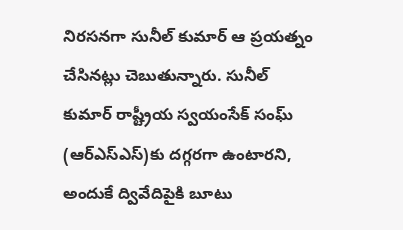నిరసనగా సునీల్ కుమార్ ఆ ప్రయత్నం చేసినట్లు చెబుతున్నారు. సునీల్ కుమార్ రాష్ట్రీయ స్వయంసేక్ సంఘ్ (ఆర్ఎస్ఎస్)కు దగ్గరగా ఉంటారని, అందుకే ద్వివేదిపైకి బూటు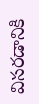విసరడానికి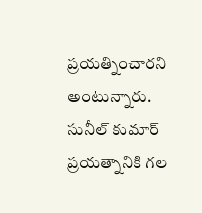ప్రయత్నించారని అంటున్నారు. సునీల్ కుమార్ ప్రయత్నానికి గల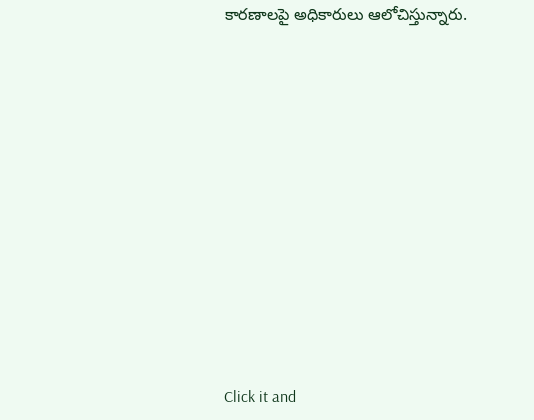కారణాలపై అధికారులు ఆలోచిస్తున్నారు.












Click it and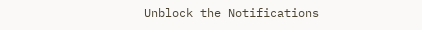Unblock the Notifications